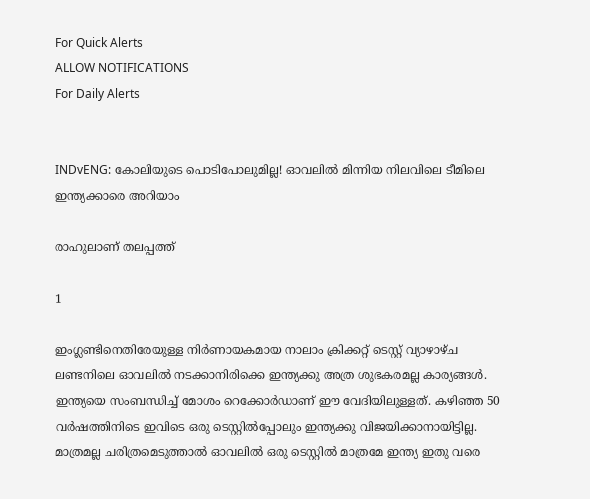For Quick Alerts
ALLOW NOTIFICATIONS
For Daily Alerts


INDvENG: കോലിയുടെ പൊടിപോലുമില്ല! ഓവലില്‍ മിന്നിയ നിലവിലെ ടീമിലെ ഇന്ത്യക്കാരെ അറിയാം

രാഹുലാണ് തലപ്പത്ത്

1

ഇംഗ്ലണ്ടിനെതിരേയുള്ള നിര്‍ണായകമായ നാലാം ക്രിക്കറ്റ് ടെസ്റ്റ് വ്യാഴാഴ്ച ലണ്ടനിലെ ഓവലില്‍ നടക്കാനിരിക്കെ ഇന്ത്യക്കു അത്ര ശുഭകരമല്ല കാര്യങ്ങള്‍. ഇന്ത്യയെ സംബന്ധിച്ച് മോശം റെക്കോര്‍ഡാണ് ഈ വേദിയിലുള്ളത്. കഴിഞ്ഞ 50 വര്‍ഷത്തിനിടെ ഇവിടെ ഒരു ടെസ്റ്റില്‍പ്പോലും ഇന്ത്യക്കു വിജയിക്കാനായിട്ടില്ല. മാത്രമല്ല ചരിത്രമെടുത്താല്‍ ഓവലില്‍ ഒരു ടെസ്റ്റില്‍ മാത്രമേ ഇന്ത്യ ഇതു വരെ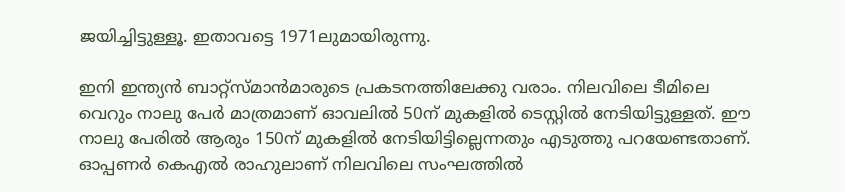ജയിച്ചിട്ടുള്ളൂ. ഇതാവട്ടെ 1971ലുമായിരുന്നു.

ഇനി ഇന്ത്യന്‍ ബാറ്റ്‌സ്മാന്‍മാരുടെ പ്രകടനത്തിലേക്കു വരാം. നിലവിലെ ടീമിലെ വെറും നാലു പേര്‍ മാത്രമാണ് ഓവലില്‍ 50ന് മുകളില്‍ ടെസ്റ്റില്‍ നേടിയിട്ടുള്ളത്. ഈ നാലു പേരില്‍ ആരും 150ന് മുകളില്‍ നേടിയിട്ടില്ലെന്നതും എടുത്തു പറയേണ്ടതാണ്. ഓപ്പണര്‍ കെഎല്‍ രാഹുലാണ് നിലവിലെ സംഘത്തില്‍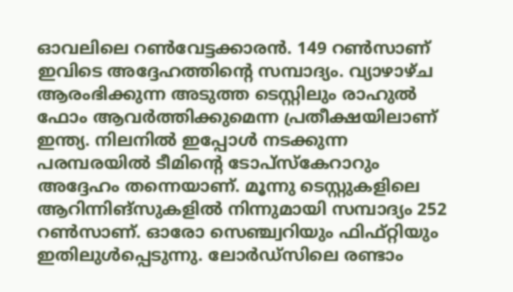ഓവലിലെ റണ്‍വേട്ടക്കാരന്‍. 149 റണ്‍സാണ് ഇവിടെ അദ്ദേഹത്തിന്റെ സമ്പാദ്യം. വ്യാഴാഴ്ച ആരംഭിക്കുന്ന അടുത്ത ടെസ്റ്റിലും രാഹുല്‍ ഫോം ആവര്‍ത്തിക്കുമെന്ന പ്രതീക്ഷയിലാണ് ഇന്ത്യ. നിലനില്‍ ഇപ്പോള്‍ നടക്കുന്ന പരമ്പരയില്‍ ടീമിന്റെ ടോപ്‌സ്‌കേറാറും അദ്ദേഹം തന്നെയാണ്. മൂന്നു ടെസ്റ്റുകളിലെ ആറിന്നിങ്‌സുകളില്‍ നിന്നുമായി സമ്പാദ്യം 252 റണ്‍സാണ്. ഓരോ സെഞ്ച്വറിയും ഫിഫ്റ്റിയും ഇതിലുള്‍പ്പെടുന്നു. ലോര്‍ഡ്‌സിലെ രണ്ടാം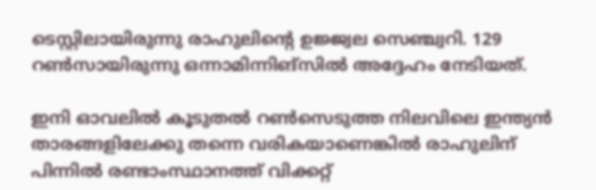ടെസ്റ്റിലായിരുന്നു രാഹുലിന്റെ ഉജ്ജ്വല സെഞ്ച്വറി. 129 റണ്‍സായിരുന്നു ഒന്നാമിന്നിങ്‌സില്‍ അദ്ദേഹം നേടിയത്.

ഇനി ഓവലില്‍ കൂടുതല്‍ റണ്‍സെടുത്ത നിലവിലെ ഇന്ത്യന്‍ താരങ്ങളിലേക്കു തന്നെ വരികയാണെങ്കില്‍ രാഹുലിന് പിന്നില്‍ രണ്ടാംസ്ഥാനത്ത് വിക്കറ്റ്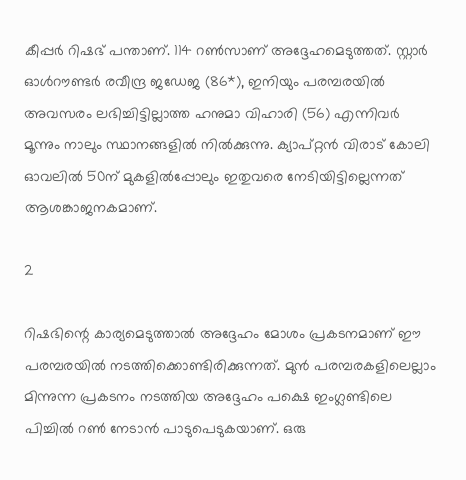കീപ്പര്‍ റിഷഭ് പന്താണ്. 114 റണ്‍സാണ് അദ്ദേഹമെടുത്തത്. സ്റ്റാര്‍ ഓള്‍റൗണ്ടര്‍ രവീന്ദ്ര ജഡേജ (86*), ഇനിയും പരമ്പരയില്‍ അവസരം ലഭിച്ചിട്ടില്ലാത്ത ഹനുമാ വിഹാരി (56) എന്നിവര്‍ മൂന്നും നാലും സ്ഥാനങ്ങളില്‍ നില്‍ക്കുന്നു. ക്യാപ്റ്റന്‍ വിരാട് കോലി ഓവലില്‍ 50ന് മുകളില്‍പ്പോലും ഇതുവരെ നേടിയിട്ടില്ലെന്നത് ആശങ്കാജനകമാണ്.

2

റിഷഭിന്റെ കാര്യമെടുത്താല്‍ അദ്ദേഹം മോശം പ്രകടനമാണ് ഈ പരമ്പരയില്‍ നടത്തിക്കൊണ്ടിരിക്കുന്നത്. മുന്‍ പരമ്പരകളിലെല്ലാം മിന്നുന്ന പ്രകടനം നടത്തിയ അദ്ദേഹം പക്ഷെ ഇംഗ്ലണ്ടിലെ പിച്ചില്‍ റണ്‍ നേടാന്‍ പാടുപെടുകയാണ്. ഒരു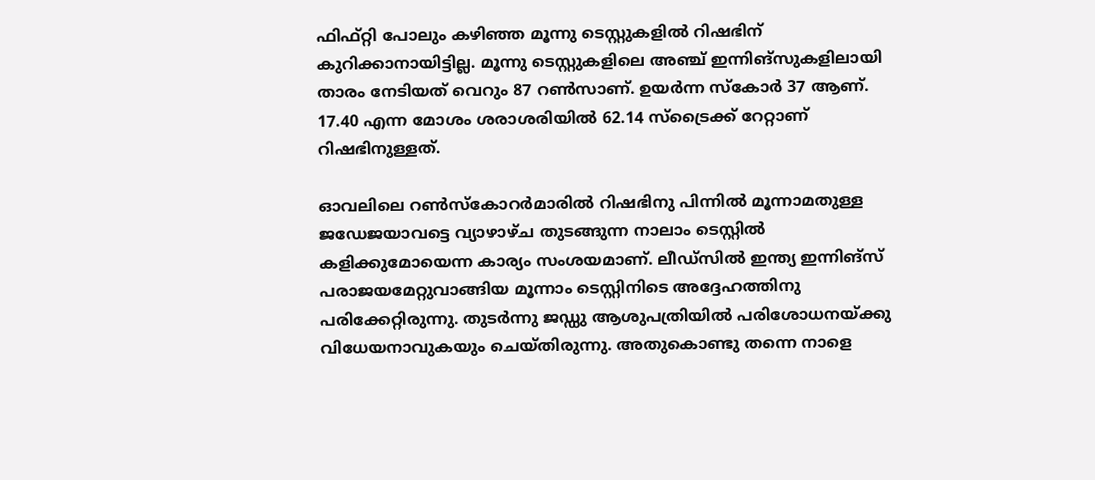ഫിഫ്റ്റി പോലും കഴിഞ്ഞ മൂന്നു ടെസ്റ്റുകളില്‍ റിഷഭിന് കുറിക്കാനായിട്ടില്ല. മൂന്നു ടെസ്റ്റുകളിലെ അഞ്ച് ഇന്നിങ്‌സുകളിലായി താരം നേടിയത് വെറും 87 റണ്‍സാണ്. ഉയര്‍ന്ന സ്‌കോര്‍ 37 ആണ്. 17.40 എന്ന മോശം ശരാശരിയില്‍ 62.14 സ്‌ട്രൈക്ക് റേറ്റാണ് റിഷഭിനുള്ളത്.

ഓവലിലെ റണ്‍സ്‌കോറര്‍മാരില്‍ റിഷഭിനു പിന്നില്‍ മൂന്നാമതുള്ള ജഡേജയാവട്ടെ വ്യാഴാഴ്ച തുടങ്ങുന്ന നാലാം ടെസ്റ്റില്‍ കളിക്കുമോയെന്ന കാര്യം സംശയമാണ്. ലീഡ്‌സില്‍ ഇന്ത്യ ഇന്നിങ്‌സ് പരാജയമേറ്റുവാങ്ങിയ മൂന്നാം ടെസ്റ്റിനിടെ അദ്ദേഹത്തിനു പരിക്കേറ്റിരുന്നു. തുടര്‍ന്നു ജഡ്ഡു ആശുപത്രിയില്‍ പരിശോധനയ്ക്കു വിധേയനാവുകയും ചെയ്തിരുന്നു. അതുകൊണ്ടു തന്നെ നാളെ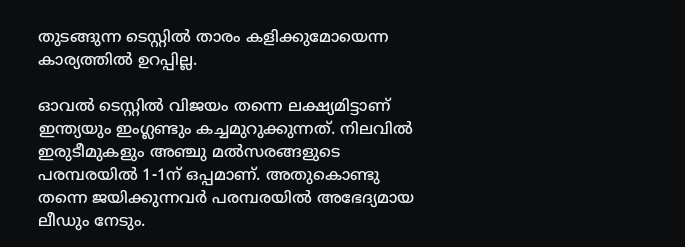തുടങ്ങുന്ന ടെസ്റ്റില്‍ താരം കളിക്കുമോയെന്ന കാര്യത്തില്‍ ഉറപ്പില്ല.

ഓവല്‍ ടെസ്റ്റില്‍ വിജയം തന്നെ ലക്ഷ്യമിട്ടാണ് ഇന്ത്യയും ഇംഗ്ലണ്ടും കച്ചമുറുക്കുന്നത്. നിലവില്‍ ഇരുടീമുകളും അഞ്ചു മല്‍സരങ്ങളുടെ പരമ്പരയില്‍ 1-1ന് ഒപ്പമാണ്. അതുകൊണ്ടു തന്നെ ജയിക്കുന്നവര്‍ പരമ്പരയില്‍ അഭേദ്യമായ ലീഡും നേടും.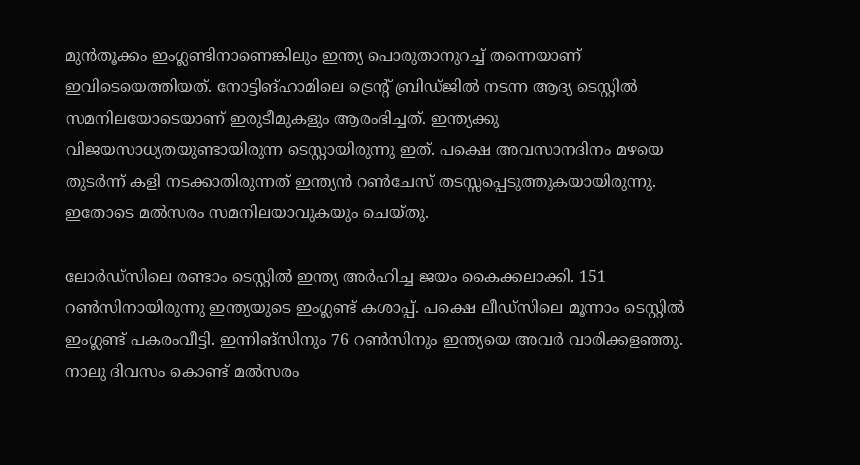മുന്‍തൂക്കം ഇംഗ്ലണ്ടിനാണെങ്കിലും ഇന്ത്യ പൊരുതാനുറച്ച് തന്നെയാണ് ഇവിടെയെത്തിയത്. നോട്ടിങ്ഹാമിലെ ട്രെന്റ് ബ്രിഡ്ജില്‍ നടന്ന ആദ്യ ടെസ്റ്റില്‍ സമനിലയോടെയാണ് ഇരുടീമുകളും ആരംഭിച്ചത്. ഇന്ത്യക്കു വിജയസാധ്യതയുണ്ടായിരുന്ന ടെസ്റ്റായിരുന്നു ഇത്. പക്ഷെ അവസാനദിനം മഴയെ തുടര്‍ന്ന് കളി നടക്കാതിരുന്നത് ഇന്ത്യന്‍ റണ്‍ചേസ് തടസ്സപ്പെടുത്തുകയായിരുന്നു. ഇതോടെ മല്‍സരം സമനിലയാവുകയും ചെയ്തു.

ലോര്‍ഡ്‌സിലെ രണ്ടാം ടെസ്റ്റില്‍ ഇന്ത്യ അര്‍ഹിച്ച ജയം കൈക്കലാക്കി. 151 റണ്‍സിനായിരുന്നു ഇന്ത്യയുടെ ഇംഗ്ലണ്ട് കശാപ്പ്. പക്ഷെ ലീഡ്‌സിലെ മൂന്നാം ടെസ്റ്റില്‍ ഇംഗ്ലണ്ട് പകരംവീട്ടി. ഇന്നിങ്‌സിനും 76 റണ്‍സിനും ഇന്ത്യയെ അവര്‍ വാരിക്കളഞ്ഞു. നാലു ദിവസം കൊണ്ട് മല്‍സരം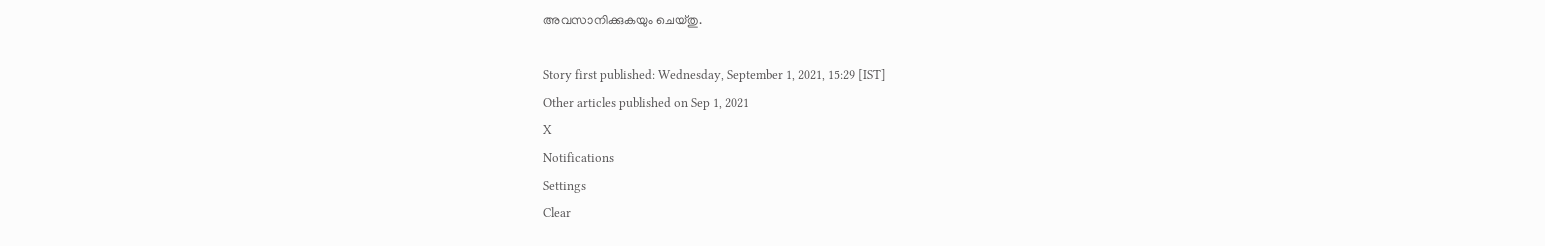അവസാനിക്കുകയും ചെയ്തു.

Story first published: Wednesday, September 1, 2021, 15:29 [IST]
Other articles published on Sep 1, 2021
X
Notifications
Settings
Clear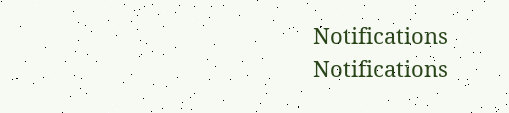Notifications
Notifications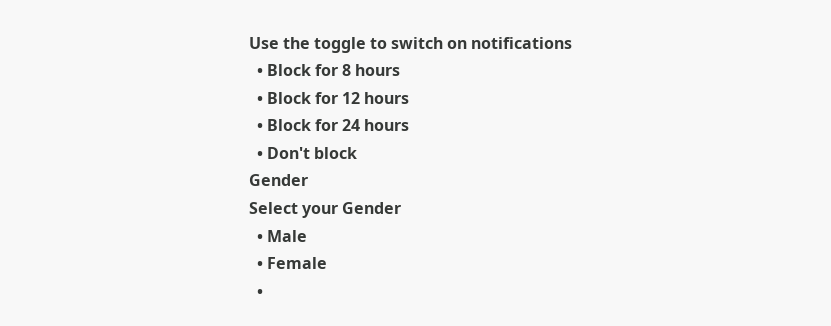Use the toggle to switch on notifications
  • Block for 8 hours
  • Block for 12 hours
  • Block for 24 hours
  • Don't block
Gender
Select your Gender
  • Male
  • Female
  •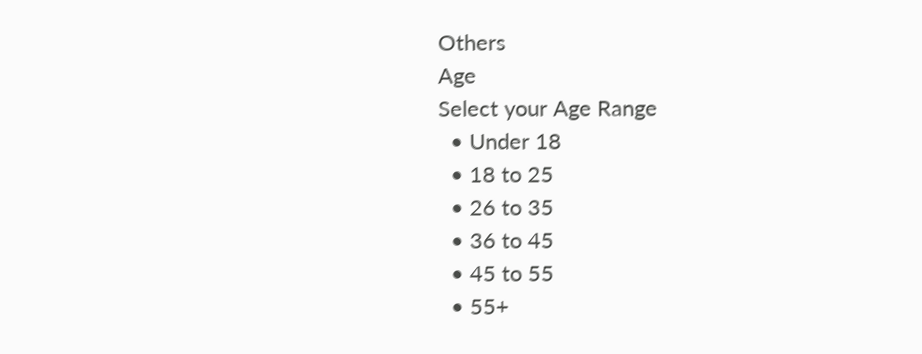Others
Age
Select your Age Range
  • Under 18
  • 18 to 25
  • 26 to 35
  • 36 to 45
  • 45 to 55
  • 55+